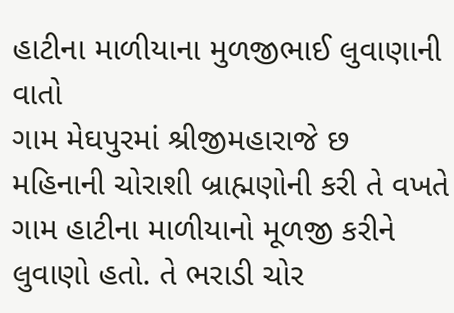હાટીના માળીયાના મુળજીભાઈ લુવાણાની વાતો
ગામ મેઘપુરમાં શ્રીજીમહારાજે છ મહિનાની ચોરાશી બ્રાહ્મણોની કરી તે વખતે ગામ હાટીના માળીયાનો મૂળજી કરીને લુવાણો હતો. તે ભરાડી ચોર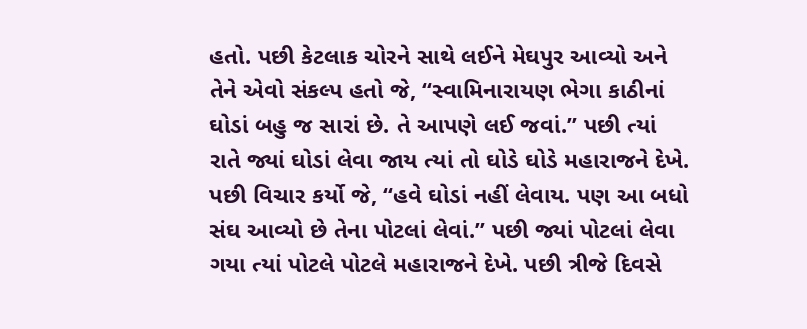હતો. પછી કેટલાક ચોરને સાથે લઈને મેઘપુર આવ્યો અને તેને એવો સંકલ્પ હતો જે, “સ્વામિનારાયણ ભેગા કાઠીનાં ઘોડાં બહુ જ સારાં છે. તે આપણે લઈ જવાં.” પછી ત્યાં રાતે જ્યાં ઘોડાં લેવા જાય ત્યાં તો ઘોડે ઘોડે મહારાજને દેખે. પછી વિચાર કર્યો જે, “હવે ઘોડાં નહીં લેવાય. પણ આ બધો સંઘ આવ્યો છે તેના પોટલાં લેવાં.” પછી જ્યાં પોટલાં લેવા ગયા ત્યાં પોટલે પોટલે મહારાજને દેખે. પછી ત્રીજે દિવસે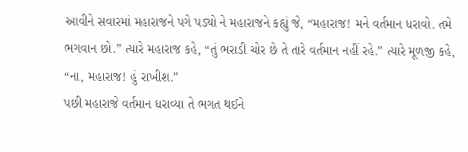આવીને સવારમાં મહારાજને પગે પડ્યો ને મહારાજને કહ્યું જે, “મહારાજ! મને વર્તમાન ધરાવો. તમે ભગવાન છો.” ત્યારે મહારાજ કહે, “તું ભરાડી ચોર છે તે તારે વર્તમાન નહીં રહે.” ત્યારે મૂળજી કહે, “ના, મહારાજ! હું રાખીશ.”
પછી મહારાજે વર્તમાન ધરાવ્યા તે ભગત થઈને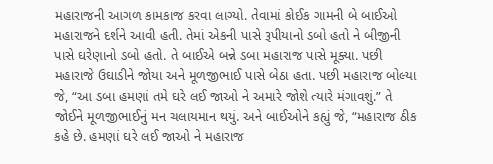મહારાજની આગળ કામકાજ કરવા લાગ્યો. તેવામાં કોઈક ગામની બે બાઈઓ મહારાજને દર્શને આવી હતી. તેમાં એકની પાસે રૂપીયાનો ડબો હતો ને બીજીની પાસે ઘરેણાનો ડબો હતો. તે બાઈએ બન્ને ડબા મહારાજ પાસે મૂક્યા. પછી મહારાજે ઉઘાડીને જોયા અને મૂળજીભાઈ પાસે બેઠા હતા. પછી મહારાજ બોલ્યા જે, “આ ડબા હમણાં તમે ઘરે લઈ જાઓ ને અમારે જોશે ત્યારે મંગાવશું.” તે જોઈને મૂળજીભાઈનું મન ચલાયમાન થયું. અને બાઈઓને કહ્યું જે, “મહારાજ ઠીક કહે છે. હમણાં ઘરે લઈ જાઓ ને મહારાજ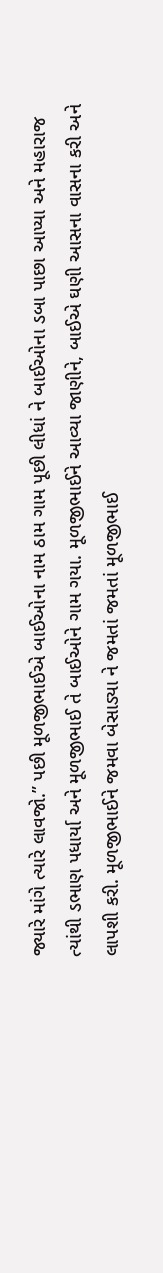જ્યારે માંગે ત્યારે લાવજો.” પછી મૂળજીભાઈએ બાઈઓના નામ ઠામ ગામ પૂછી લીધાં ને બાઈઓના ડબા પાછા આપ્યા અને મહારાજ ત્યાંથી ડભાણ પધાર્યા અને મૂળજીભાઈ તે બાઈઓને ગામ ગયા. મૂળજીભાઈને આવ્યા જાણીને, બાઈએ ઘણી આસના વાસના કરી અને લાપશી કરી. મૂળજીભાઈને જમવા બેસાડ્યા ને જમતાં જમતાં મૂળજીભાઈ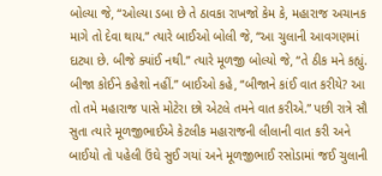બોલ્યા જે, “ઓલ્યા ડબા છે તે ઠાવકા રાખજો કેમ કે, મહારાજ અચાનક માગે તો દેવા થાય.” ત્યારે બાઈઓ બોલી જે, “આ ચુલાની આવગણમાં દાટ્યા છે. બીજે ક્યાંઈ નથી.” ત્યારે મૂળજી બોલ્યો જે, “તે ઠીક મને કહ્યું. બીજા કોઈને કહેશો નહીં.” બાઈઓ કહે, “બીજાને કાંઈ વાત કરીયે? આ તો તમે મહારાજ પાસે મોટેરા છો એટલે તમને વાત કરીએ.” પછી રાત્રે સૌ સુતા ત્યારે મૂળજીભાઈએ કેટલીક મહારાજની લીલાની વાત કરી અને બાઈયો તો પહેલી ઉંઘે સુઈ ગયાં અને મૂળજીભાઈ રસોડામાં જઈ ચુલાની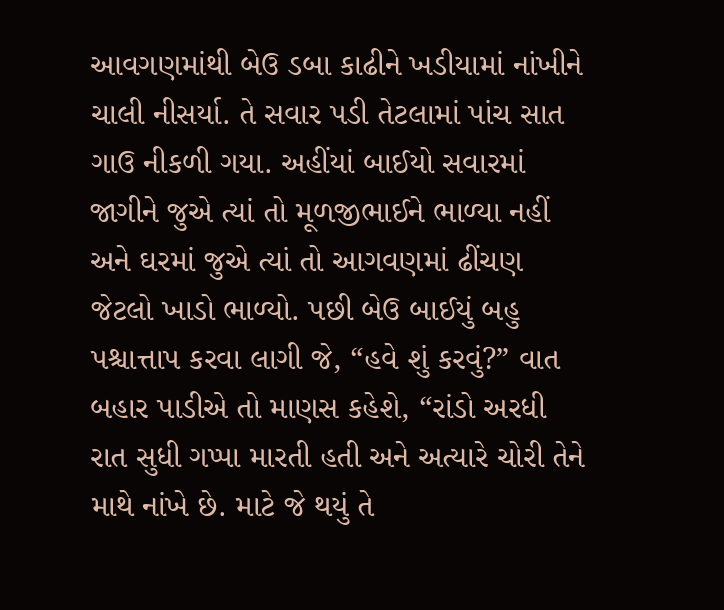આવગણમાંથી બેઉ ડબા કાઢીને ખડીયામાં નાંખીને ચાલી નીસર્યા. તે સવાર પડી તેટલામાં પાંચ સાત ગાઉ નીકળી ગયા. અહીંયાં બાઈયો સવારમાં જાગીને જુએ ત્યાં તો મૂળજીભાઈને ભાળ્યા નહીં અને ઘરમાં જુએ ત્યાં તો આગવણમાં ઢીંચણ જેટલો ખાડો ભાળ્યો. પછી બેઉ બાઈયું બહુ પશ્ચાત્તાપ કરવા લાગી જે, “હવે શું કરવું?” વાત બહાર પાડીએ તો માણસ કહેશે, “રાંડો અરધી રાત સુધી ગપ્પા મારતી હતી અને અત્યારે ચોરી તેને માથે નાંખે છે. માટે જે થયું તે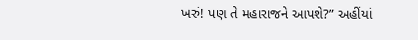ખરું! પણ તે મહારાજને આપશે?” અહીંયાં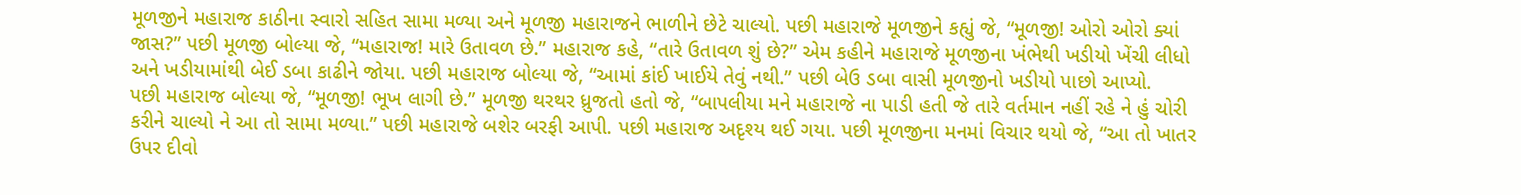મૂળજીને મહારાજ કાઠીના સ્વારો સહિત સામા મળ્યા અને મૂળજી મહારાજને ભાળીને છેટે ચાલ્યો. પછી મહારાજે મૂળજીને કહ્યું જે, “મૂળજી! ઓરો ઓરો ક્યાં જાસ?” પછી મૂળજી બોલ્યા જે, “મહારાજ! મારે ઉતાવળ છે.” મહારાજ કહે, “તારે ઉતાવળ શું છે?” એમ કહીને મહારાજે મૂળજીના ખંભેથી ખડીયો ખેંચી લીધો અને ખડીયામાંથી બેઈ ડબા કાઢીને જોયા. પછી મહારાજ બોલ્યા જે, “આમાં કાંઈ ખાઈયે તેવું નથી.” પછી બેઉ ડબા વાસી મૂળજીનો ખડીયો પાછો આપ્યો.
પછી મહારાજ બોલ્યા જે, “મૂળજી! ભૂખ લાગી છે.” મૂળજી થરથર ધ્રુજતો હતો જે, “બાપલીયા મને મહારાજે ના પાડી હતી જે તારે વર્તમાન નહીં રહે ને હું ચોરી કરીને ચાલ્યો ને આ તો સામા મળ્યા.” પછી મહારાજે બશેર બરફી આપી. પછી મહારાજ અદૃશ્ય થઈ ગયા. પછી મૂળજીના મનમાં વિચાર થયો જે, “આ તો ખાતર ઉપર દીવો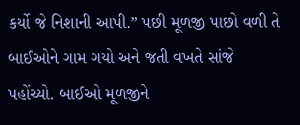કર્યો જે નિશાની આપી.” પછી મૂળજી પાછો વળી તે બાઈઓને ગામ ગયો અને જતી વખતે સાંજે પહોંચ્યો. બાઈઓ મૂળજીને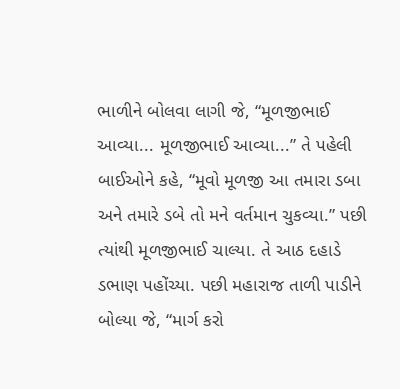ભાળીને બોલવા લાગી જે, “મૂળજીભાઈ આવ્યા... મૂળજીભાઈ આવ્યા...” તે પહેલી બાઈઓને કહે, “મૂવો મૂળજી આ તમારા ડબા અને તમારે ડબે તો મને વર્તમાન ચુકવ્યા.” પછી ત્યાંથી મૂળજીભાઈ ચાલ્યા. તે આઠ દહાડે ડભાણ પહોંચ્યા. પછી મહારાજ તાળી પાડીને બોલ્યા જે, “માર્ગ કરો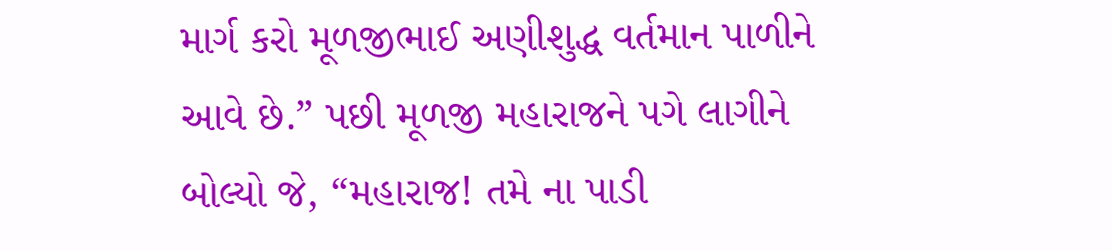માર્ગ કરો મૂળજીભાઈ અણીશુદ્ધ વર્તમાન પાળીને આવે છે.” પછી મૂળજી મહારાજને પગે લાગીને બોલ્યો જે, “મહારાજ! તમે ના પાડી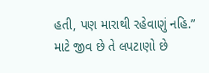હતી, પણ મારાથી રહેવાણું નહિ.” માટે જીવ છે તે લપટાણો છે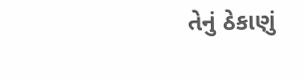તેનું ઠેકાણું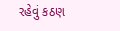રહેવું કઠણ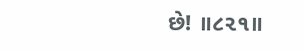છે! ॥૮૨૧॥